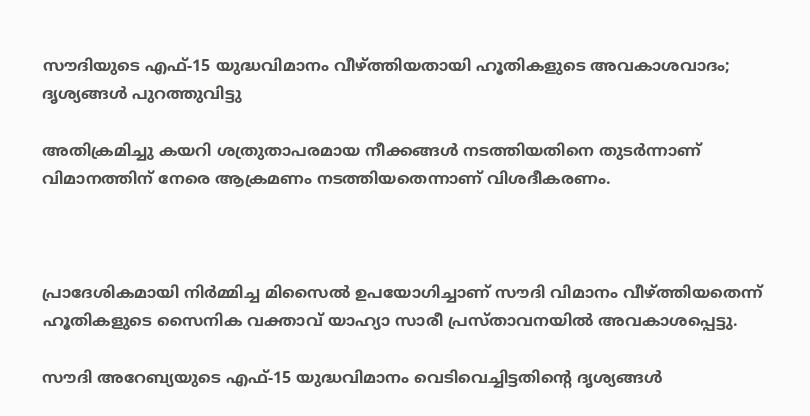സൗദിയുടെ എഫ്-15 യുദ്ധവിമാനം വീഴ്ത്തിയതായി ഹൂതികളുടെ അവകാശവാദം; ദൃശ്യങ്ങള്‍ പുറത്തുവിട്ടു

അതിക്രമിച്ചു കയറി ശത്രുതാപരമായ നീക്കങ്ങള്‍ നടത്തിയതിനെ തുടര്‍ന്നാണ് വിമാനത്തിന് നേരെ ആക്രമണം നടത്തിയതെന്നാണ് വിശദീകരണം.



പ്രാദേശികമായി നിര്‍മ്മിച്ച മിസൈല്‍ ഉപയോഗിച്ചാണ് സൗദി വിമാനം വീഴ്ത്തിയതെന്ന് ഹൂതികളുടെ സൈനിക വക്താവ് യാഹ്യാ സാരീ പ്രസ്താവനയില്‍ അവകാശപ്പെട്ടു.

സൗദി അറേബ്യയുടെ എഫ്-15 യുദ്ധവിമാനം വെടിവെച്ചിട്ടതിന്റെ ദൃശ്യങ്ങള്‍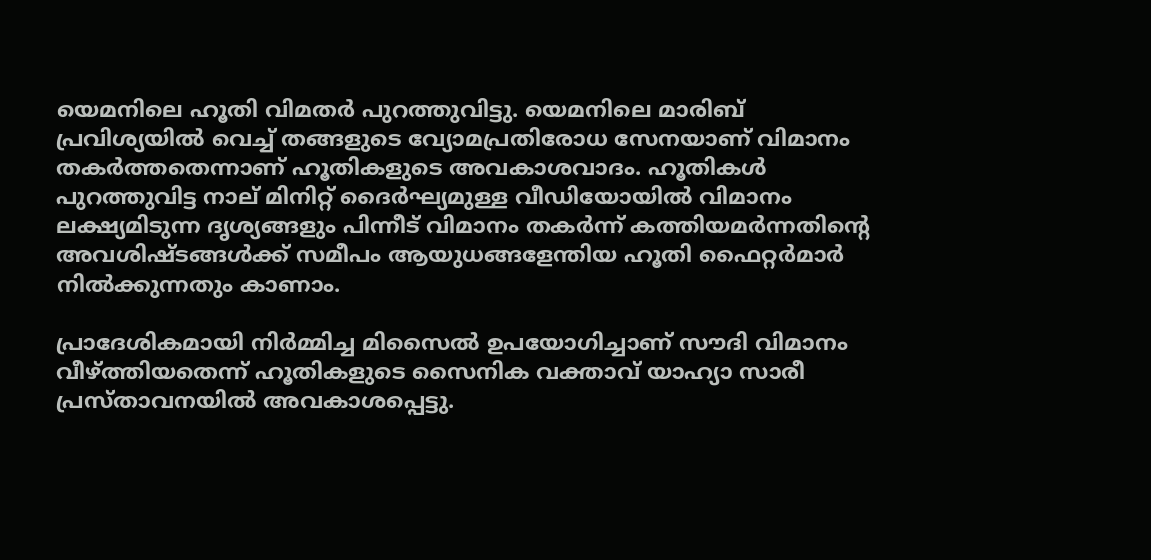യെമനിലെ ഹൂതി വിമതര്‍ പുറത്തുവിട്ടു. യെമനിലെ മാരിബ് പ്രവിശ്യയില്‍ വെച്ച് തങ്ങളുടെ വ്യോമപ്രതിരോധ സേനയാണ് വിമാനം തകര്‍ത്തതെന്നാണ് ഹൂതികളുടെ അവകാശവാദം. ഹൂതികള്‍ പുറത്തുവിട്ട നാല് മിനിറ്റ് ദൈര്‍ഘ്യമുള്ള വീഡിയോയില്‍ വിമാനം ലക്ഷ്യമിടുന്ന ദൃശ്യങ്ങളും പിന്നീട് വിമാനം തകര്‍ന്ന് കത്തിയമര്‍ന്നതിന്റെ അവശിഷ്ടങ്ങള്‍ക്ക് സമീപം ആയുധങ്ങളേന്തിയ ഹൂതി ഫൈറ്റര്‍മാര്‍ നില്‍ക്കുന്നതും കാണാം.

പ്രാദേശികമായി നിര്‍മ്മിച്ച മിസൈല്‍ ഉപയോഗിച്ചാണ് സൗദി വിമാനം വീഴ്ത്തിയതെന്ന് ഹൂതികളുടെ സൈനിക വക്താവ് യാഹ്യാ സാരീ പ്രസ്താവനയില്‍ അവകാശപ്പെട്ടു.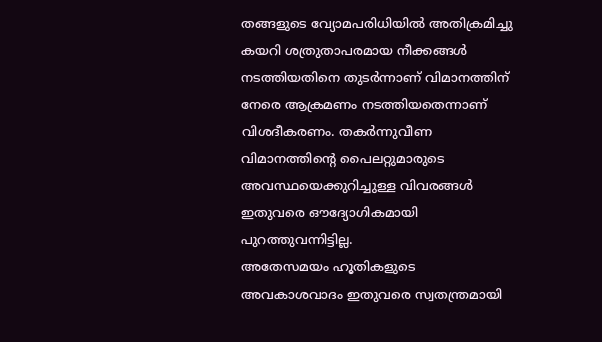തങ്ങളുടെ വ്യോമപരിധിയില്‍ അതിക്രമിച്ചു കയറി ശത്രുതാപരമായ നീക്കങ്ങള്‍ നടത്തിയതിനെ തുടര്‍ന്നാണ് വിമാനത്തിന് നേരെ ആക്രമണം നടത്തിയതെന്നാണ് വിശദീകരണം. തകര്‍ന്നുവീണ വിമാനത്തിന്റെ പൈലറ്റുമാരുടെ അവസ്ഥയെക്കുറിച്ചുള്ള വിവരങ്ങള്‍ ഇതുവരെ ഔദ്യോഗികമായി പുറത്തുവന്നിട്ടില്ല.
അതേസമയം ഹൂതികളുടെ അവകാശവാദം ഇതുവരെ സ്വതന്ത്രമായി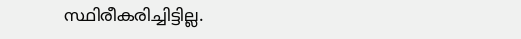സ്ഥിരീകരിച്ചിട്ടില്ല.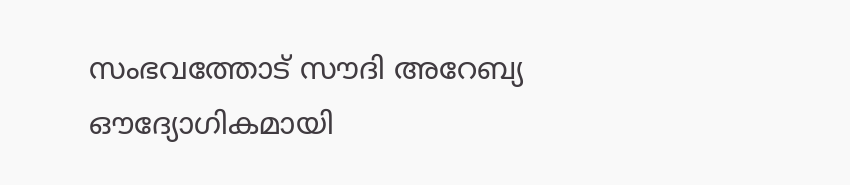സംഭവത്തോട് സൗദി അറേബ്യ ഔദ്യോഗികമായി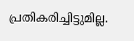പ്രതികരിച്ചിട്ടുമില്ല.